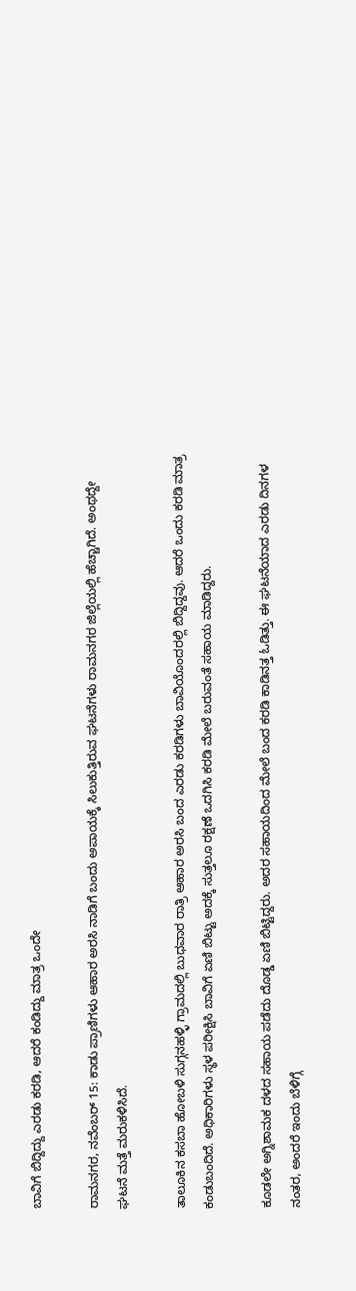ಬಾವಿಗೆ ಬಿದ್ದಿದ್ದು ಎರಡು ಕರಡಿ, ಆದರೆ ಕಂಡಿದ್ದು ಮಾತ್ರ ಒಂದೇ

ರಾಮನಗರ, ನವೆಂಬರ್ 15: ಕಾಡು ಪ್ರಾಣಿಗಳು ಆಹಾರ ಅರಸಿ ನಾಡಿಗೆ ಬಂದು ಅಪಾಯಕ್ಕೆ ಸಿಲುಕುತ್ತಿರುವ ಘಟನೆಗಳು ರಾಮನಗರ ಜಿಲ್ಲೆಯಲ್ಲಿ ಹೆಚ್ಚಾಗಿದೆ. ಅಂಥದ್ದೇ ಘಟನೆ ಮತ್ತೆ ಮರುಕಳಿಸಿದೆ.

ತಾಲೂಕಿನ ಕಸಬಾ ಹೋಬಳಿ ಸುಗ್ಗನಹಳ್ಳಿ ಗ್ರಾಮದಲ್ಲಿ‌ ಬುಧವಾರ ರಾತ್ರಿ ಆಹಾರ‌ ಅರಸಿ ಬಂದ ಎರಡು ಕರಡಿಗಳು ಬಾವಿಯೊಂದರಲ್ಲಿ ಬಿದ್ದಿದ್ದವು. ಆದರೆ ಒಂದು ಕರಡಿ ಮಾತ್ರ ಕಂಡುಬಂದಿದೆ. ಅಧಿಕಾರಿಗಳು ಸ್ಥಳ ಪರೀಕ್ಷಿಸಿ ಬಾವಿಗೆ ಏಣಿ ಬಿಟ್ಟು ಅದಕ್ಕೆ ಸುತ್ತಲೂ ರಕ್ಷಣೆ ಒದಗಿಸಿ ಕರಡಿ ಮೇಲೆ ಬರುವಂತೆ ಸಹಾಯ ಮಾಡಿದ್ದರು.

ಕೂಡಲೇ ಅಗ್ನಿಶಾಮಕ ದಳದ ಸಹಾಯ ಪಡೆದು ದೊಡ್ಡ ಏಣಿ ಬಿಟ್ಟಿದ್ದರು. ಅದರ ಸಹಾಯದಿಂದ ಮೇಲೆ ಬಂದ ಕರಡಿ ಕಾಡಿನತ್ತ ಓಡಿತ್ತು. ಈ ಘಟನೆಯಾದ ಎರಡು ದಿನಗಳ ನಂತರ, ಅಂದರೆ ಇಂದು ಬೆಳಿಗ್ಗೆ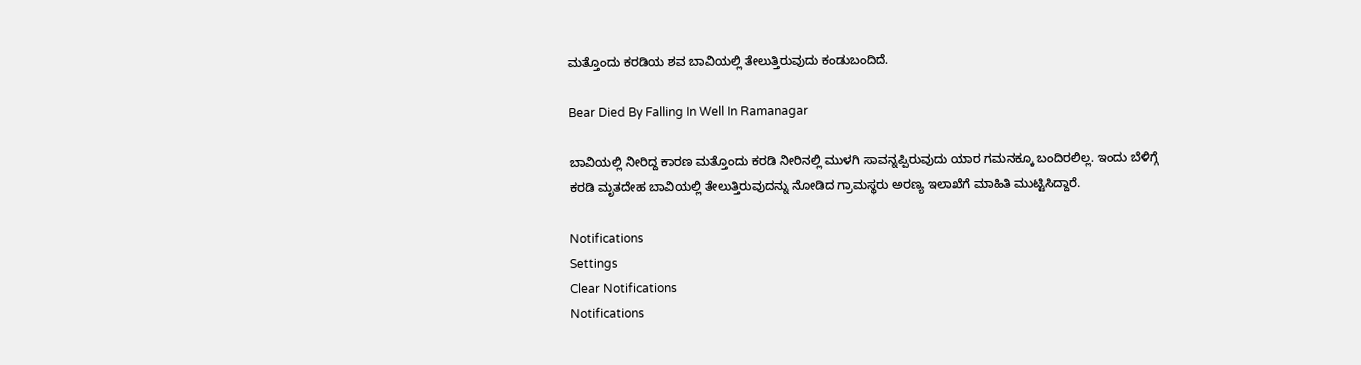ಮತ್ತೊಂದು ಕರಡಿಯ ಶವ ಬಾವಿಯಲ್ಲಿ ತೇಲುತ್ತಿರುವುದು ಕಂಡುಬಂದಿದೆ.

Bear Died By Falling In Well In Ramanagar

ಬಾವಿಯಲ್ಲಿ ನೀರಿದ್ದ ಕಾರಣ ಮತ್ತೊಂದು ಕರಡಿ ನೀರಿನಲ್ಲಿ ಮುಳಗಿ ಸಾವನ್ನಪ್ಪಿರುವುದು ಯಾರ ಗಮನಕ್ಕೂ ಬಂದಿರಲಿಲ್ಲ. ಇಂದು ಬೆಳಿಗ್ಗೆ ಕರಡಿ ಮೃತದೇಹ ಬಾವಿಯಲ್ಲಿ ತೇಲುತ್ತಿರುವುದನ್ನು ನೋಡಿದ ಗ್ರಾಮಸ್ಥರು ಅರಣ್ಯ ಇಲಾಖೆಗೆ ಮಾಹಿತಿ ಮುಟ್ಟಿಸಿದ್ದಾರೆ.

Notifications
Settings
Clear Notifications
Notifications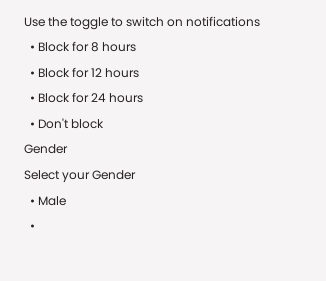Use the toggle to switch on notifications
  • Block for 8 hours
  • Block for 12 hours
  • Block for 24 hours
  • Don't block
Gender
Select your Gender
  • Male
  •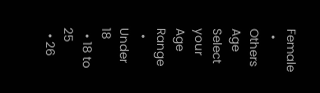Female
  • Others
Age
Select your Age Range
  • Under 18
  • 18 to 25
  • 26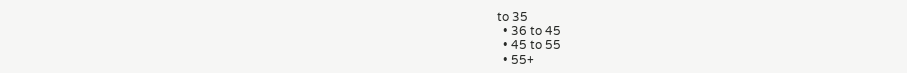to 35
  • 36 to 45
  • 45 to 55
  • 55+